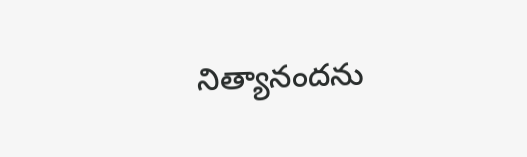నిత్యానందను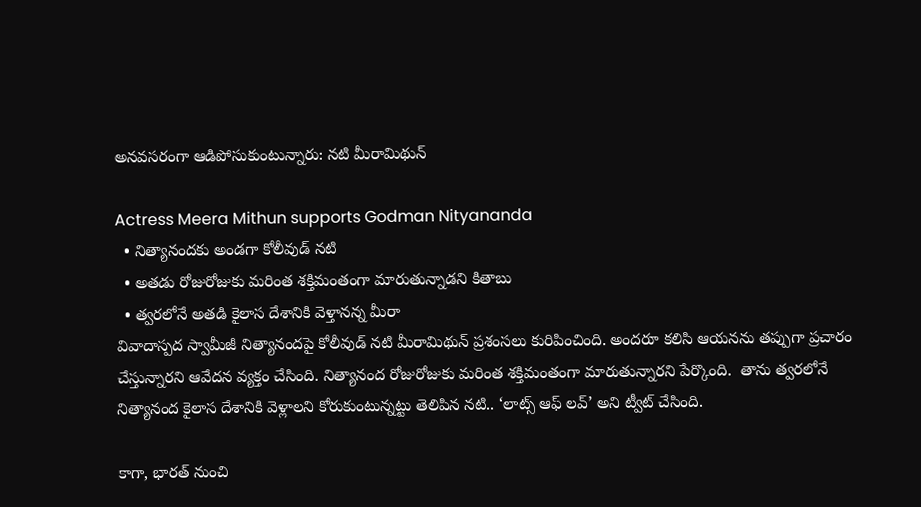అనవసరంగా ఆడిపోసుకుంటున్నారు: నటి మీరామిథున్

Actress Meera Mithun supports Godman Nityananda
  • నిత్యానందకు అండగా కోలీవుడ్ నటి
  • అతడు రోజురోజుకు మరింత శక్తిమంతంగా మారుతున్నాడని కితాబు
  • త్వరలోనే అతడి కైలాస దేశానికి వెళ్తానన్న మీరా
వివాదాస్పద స్వామీజీ నిత్యానందపై కోలీవుడ్ నటి మీరామిథున్ ప్రశంసలు కురిపించింది. అందరూ కలిసి ఆయనను తప్పుగా ప్రచారం చేస్తున్నారని ఆవేదన వ్యక్తం చేసింది. నిత్యానంద రోజురోజుకు మరింత శక్తిమంతంగా మారుతున్నారని పేర్కొంది.  తాను త్వరలోనే నిత్యానంద కైలాస దేశానికి వెళ్లాలని కోరుకుంటున్నట్టు తెలిపిన నటి.. ‘లాట్స్ ఆఫ్ లవ్’ అని ట్వీట్ చేసింది.

కాగా, భారత్ నుంచి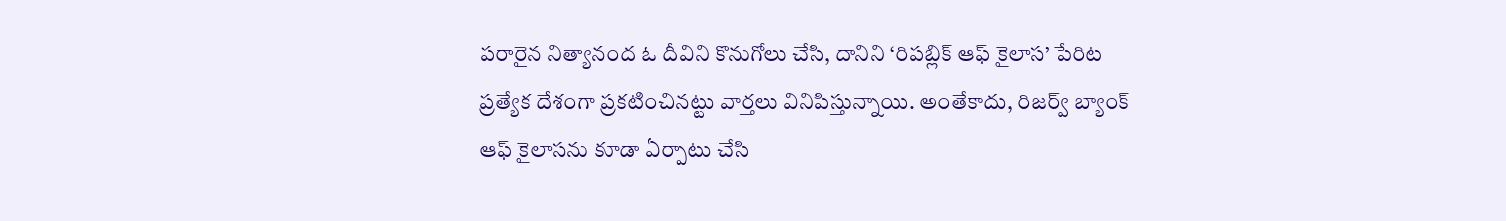పరారైన నిత్యానంద ఓ దీవిని కొనుగోలు చేసి, దానిని ‘రిపబ్లిక్ ఆఫ్ కైలాస’ పేరిట ప్రత్యేక దేశంగా ప్రకటించినట్టు వార్తలు వినిపిస్తున్నాయి. అంతేకాదు, రిజర్వ్ బ్యాంక్ ఆఫ్ కైలాసను కూడా ఏర్పాటు చేసి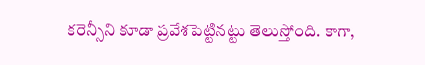కరెన్సీని కూడా ప్రవేశపెట్టినట్టు తెలుస్తోంది. కాగా,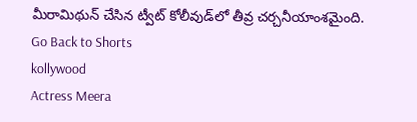మీరామిథున్ చేసిన ట్వీట్ కోలీవుడ్‌లో తీవ్ర చర్చనీయాంశమైంది.
Go Back to Shorts
kollywood
Actress Meera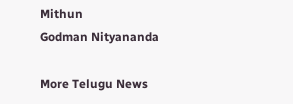Mithun
Godman Nityananda

More Telugu News